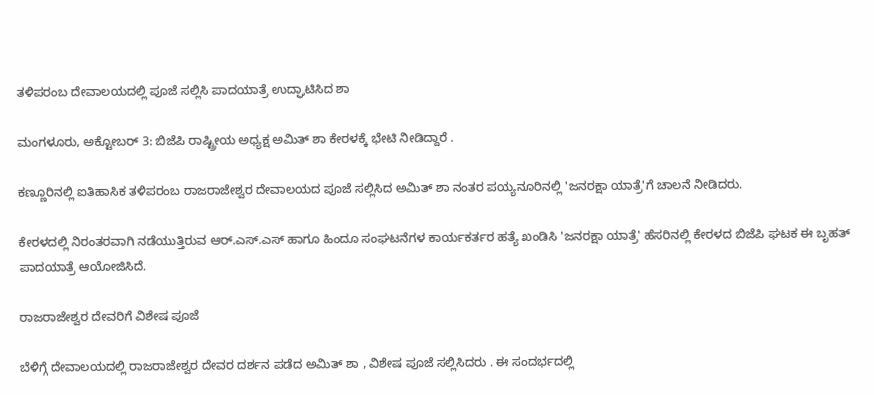ತಳಿಪರಂಬ ದೇವಾಲಯದಲ್ಲಿ ಪೂಜೆ ಸಲ್ಲಿಸಿ ಪಾದಯಾತ್ರೆ ಉದ್ಘಾಟಿಸಿದ ಶಾ

ಮಂಗಳೂರು, ಅಕ್ಟೋಬರ್ 3: ಬಿಜೆಪಿ ರಾಷ್ಟ್ರೀಯ ಅಧ್ಯಕ್ಷ ಅಮಿತ್ ಶಾ ಕೇರಳಕ್ಕೆ ಭೇಟಿ ನೀಡಿದ್ದಾರೆ .

ಕಣ್ಣೂರಿನಲ್ಲಿ ಐತಿಹಾಸಿಕ ತಳಿಪರಂಬ ರಾಜರಾಜೇಶ್ವರ ದೇವಾಲಯದ ಪೂಜೆ ಸಲ್ಲಿಸಿದ ಅಮಿತ್ ಶಾ ನಂತರ ಪಯ್ಯನೂರಿನಲ್ಲಿ 'ಜನರಕ್ಷಾ ಯಾತ್ರೆ'ಗೆ ಚಾಲನೆ ನೀಡಿದರು.

ಕೇರಳದಲ್ಲಿ ನಿರಂತರವಾಗಿ ನಡೆಯುತ್ತಿರುವ ಆರ್.ಎಸ್.ಎಸ್ ಹಾಗೂ ಹಿಂದೂ ಸಂಘಟನೆಗಳ ಕಾರ್ಯಕರ್ತರ ಹತ್ಯೆ ಖಂಡಿಸಿ 'ಜನರಕ್ಷಾ ಯಾತ್ರೆ' ಹೆಸರಿನಲ್ಲಿ ಕೇರಳದ ಬಿಜೆಪಿ ಘಟಕ ಈ ಬೃಹತ್ ಪಾದಯಾತ್ರೆ ಆಯೋಜಿಸಿದೆ.

ರಾಜರಾಜೇಶ್ವರ ದೇವರಿಗೆ ವಿಶೇಷ ಪೂಜೆ

ಬೆಳಿಗ್ಗೆ ದೇವಾಲಯದಲ್ಲಿ ರಾಜರಾಜೇಶ್ವರ ದೇವರ ದರ್ಶನ ಪಡೆದ ಅಮಿತ್ ಶಾ , ವಿಶೇಷ ಪೂಜೆ ಸಲ್ಲಿಸಿದರು . ಈ ಸಂದರ್ಭದಲ್ಲಿ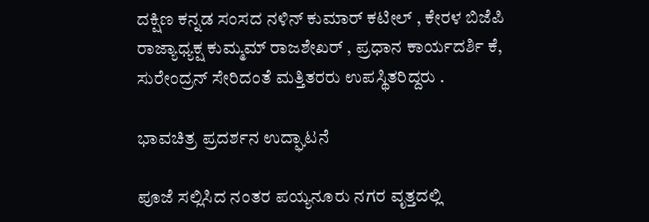ದಕ್ಷಿಣ ಕನ್ನಡ ಸಂಸದ ನಳಿನ್ ಕುಮಾರ್ ಕಟೀಲ್ , ಕೇರಳ ಬಿಜೆಪಿ ರಾಜ್ಯಾಧ್ಯಕ್ಷ ಕುಮ್ಮಮ್ ರಾಜಶೇಖರ್ , ಪ್ರಧಾನ ಕಾರ್ಯದರ್ಶಿ ಕೆ, ಸುರೇಂದ್ರನ್ ಸೇರಿದಂತೆ ಮತ್ತಿತರರು ಉಪಸ್ಥಿತರಿದ್ದರು .

ಭಾವಚಿತ್ರ ಪ್ರದರ್ಶನ ಉದ್ಘಾಟನೆ

ಪೂಜೆ ಸಲ್ಲಿಸಿದ ನಂತರ ಪಯ್ಯನೂರು ನಗರ ವೃತ್ತದಲ್ಲಿ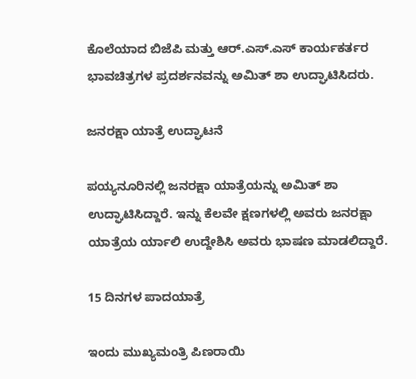ಕೊಲೆಯಾದ ಬಿಜೆಪಿ ಮತ್ತು ಆರ್.ಎಸ್.ಎಸ್ ಕಾರ್ಯಕರ್ತರ ಭಾವಚಿತ್ರಗಳ ಪ್ರದರ್ಶನವನ್ನು ಅಮಿತ್ ಶಾ ಉದ್ಘಾಟಿಸಿದರು.

ಜನರಕ್ಷಾ ಯಾತ್ರೆ ಉದ್ಘಾಟನೆ

ಪಯ್ಯನೂರಿನಲ್ಲಿ ಜನರಕ್ಷಾ ಯಾತ್ರೆಯನ್ನು ಅಮಿತ್ ಶಾ ಉದ್ಘಾಟಿಸಿದ್ದಾರೆ. ಇನ್ನು ಕೆಲವೇ ಕ್ಷಣಗಳಲ್ಲಿ ಅವರು ಜನರಕ್ಷಾ ಯಾತ್ರೆಯ ರ್ಯಾಲಿ ಉದ್ದೇಶಿಸಿ ಅವರು ಭಾಷಣ ಮಾಡಲಿದ್ದಾರೆ.

15 ದಿನಗಳ ಪಾದಯಾತ್ರೆ

ಇಂದು ಮುಖ್ಯಮಂತ್ರಿ ಪಿಣರಾಯಿ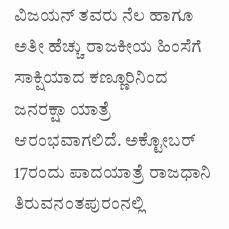ವಿಜಯನ್ ತವರು ನೆಲ ಹಾಗೂ ಅತೀ ಹೆಚ್ಚು ರಾಜಕೀಯ ಹಿಂಸೆಗೆ ಸಾಕ್ಷಿಯಾದ ಕಣ್ಣೂರಿನಿಂದ ಜನರಕ್ಷಾ ಯಾತ್ರೆ ಆರಂಭವಾಗಲಿದೆ. ಅಕ್ಟೋಬರ್ 17ರಂದು ಪಾದಯಾತ್ರೆ ರಾಜಧಾನಿ ತಿರುವನಂತಪುರಂನಲ್ಲಿ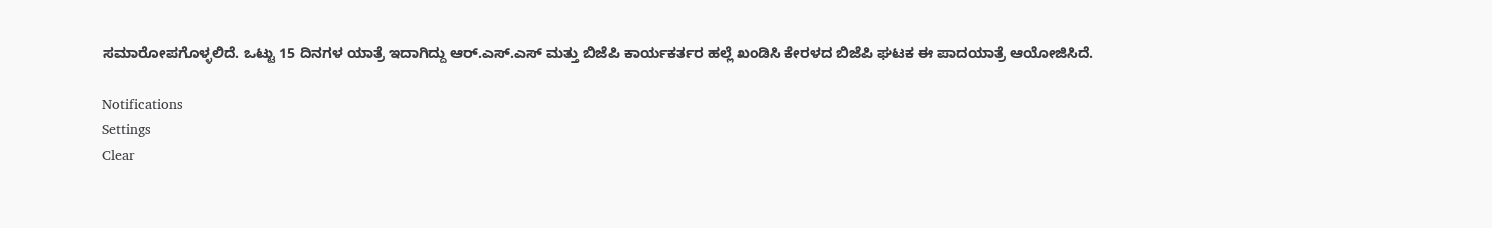ಸಮಾರೋಪಗೊಳ್ಳಲಿದೆ. ಒಟ್ಟು 15 ದಿನಗಳ ಯಾತ್ರೆ ಇದಾಗಿದ್ದು ಆರ್.ಎಸ್.ಎಸ್ ಮತ್ತು ಬಿಜೆಪಿ ಕಾರ್ಯಕರ್ತರ ಹಲ್ಲೆ ಖಂಡಿಸಿ ಕೇರಳದ ಬಿಜೆಪಿ ಘಟಕ ಈ ಪಾದಯಾತ್ರೆ ಆಯೋಜಿಸಿದೆ.

Notifications
Settings
Clear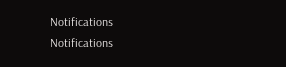Notifications
Notifications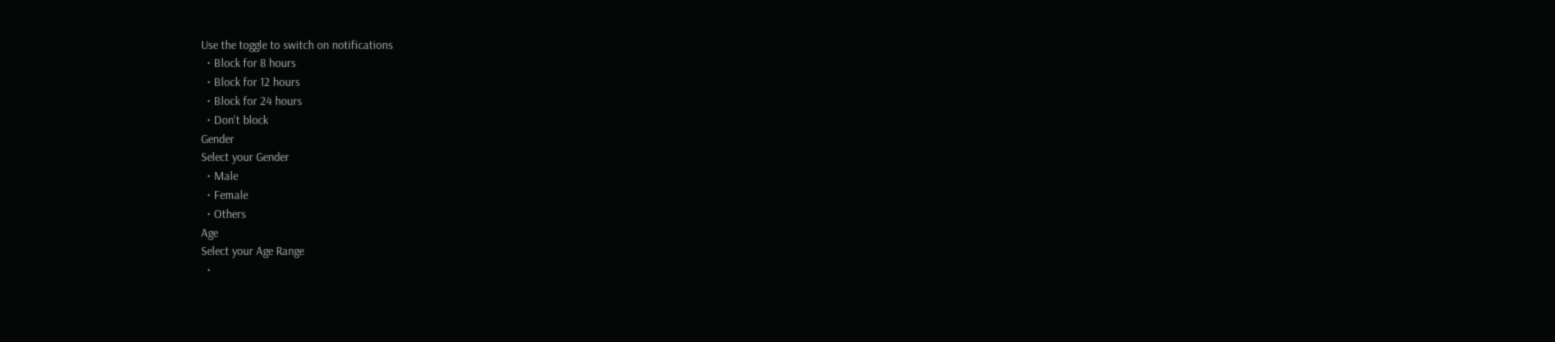Use the toggle to switch on notifications
  • Block for 8 hours
  • Block for 12 hours
  • Block for 24 hours
  • Don't block
Gender
Select your Gender
  • Male
  • Female
  • Others
Age
Select your Age Range
  •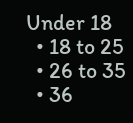Under 18
  • 18 to 25
  • 26 to 35
  • 36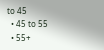to 45
  • 45 to 55
  • 55+